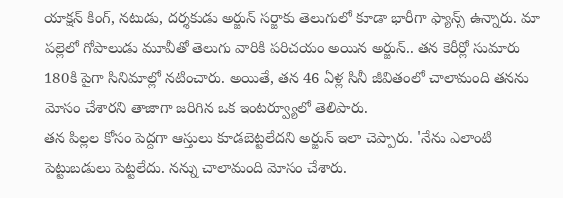యాక్షన్ కింగ్, నటుడు, దర్శకుడు అర్జున్ సర్జాకు తెలుగులో కూడా భారీగా ఫ్యాన్స్ ఉన్నారు. మా పల్లెలో గోపాలుడు మూవీతో తెలుగు వారికి పరిచయం అయిన అర్జున్.. తన కెరీర్లో సుమారు 180కి పైగా సినిమాల్లో నటించారు. అయితే, తన 46 ఏళ్ల సినీ జీవితంలో చాలామంది తనను మోసం చేశారని తాజాగా జరిగిన ఒక ఇంటర్వ్యూలో తెలిపారు.
తన పిల్లల కోసం పెద్దగా ఆస్తులు కూడబెట్టలేదని అర్జున్ ఇలా చెప్పారు. 'నేను ఎలాంటి పెట్టుబడులు పెట్టలేదు. నన్ను చాలామంది మోసం చేశారు.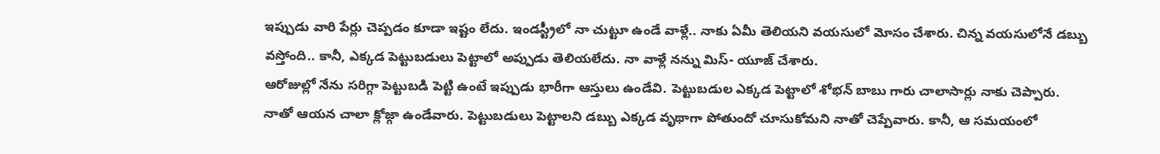ఇప్పుడు వారి పేర్లు చెప్పడం కూడా ఇష్టం లేదు. ఇండస్ట్రీలో నా చుట్టూ ఉండే వాళ్లే.. నాకు ఏమీ తెలియని వయసులో మోసం చేశారు. చిన్న వయసులోనే డబ్బు వస్తోంది.. కానీ, ఎక్కడ పెట్టుబడులు పెట్టాలో అప్పుడు తెలియలేదు. నా వాళ్లే నన్ను మిస్- యూజ్ చేశారు.
ఆరోజుల్లో నేను సరిగ్గా పెట్టుబడి పెట్టి ఉంటే ఇప్పుడు భారీగా ఆస్తులు ఉండేవి. పెట్టుబడుల ఎక్కడ పెట్టాలో శోభన్ బాబు గారు చాలాసార్లు నాకు చెప్పారు. నాతో ఆయన చాలా క్లోజ్గా ఉండేవారు. పెట్టుబడులు పెట్టాలని డబ్బు ఎక్కడ వృథాగా పోతుందో చూసుకోమని నాతో చెప్పేవారు. కానీ, ఆ సమయంలో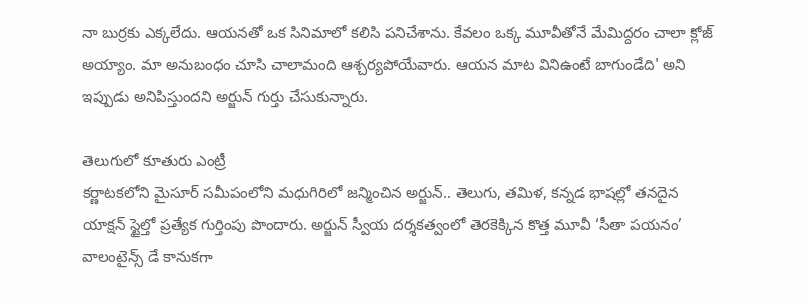నా బుర్రకు ఎక్కలేదు. ఆయనతో ఒక సినిమాలో కలిసి పనిచేశాను. కేవలం ఒక్క మూవీతోనే మేమిద్దరం చాలా క్లోజ్ అయ్యాం. మా అనుబంధం చూసి చాలామంది ఆశ్చర్యపోయేవారు. ఆయన మాట వినిఉంటే బాగుండేది' అని ఇప్పుడు అనిపిస్తుందని అర్జున్ గుర్తు చేసుకున్నారు.

తెలుగులో కూతురు ఎంట్రీ
కర్ణాటకలోని మైసూర్ సమీపంలోని మధుగిరిలో జన్మించిన అర్జున్.. తెలుగు, తమిళ, కన్నడ భాషల్లో తనదైన యాక్షన్ స్టైల్తో ప్రత్యేక గుర్తింపు పొందారు. అర్జున్ స్వీయ దర్శకత్వంలో తెరకెక్కిన కొత్త మూవీ ‘సీతా పయనం’ వాలంటైన్స్ డే కానుకగా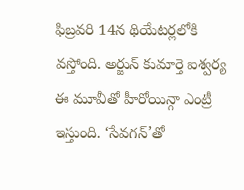ఫిబ్రవరి 14న థియేటర్లలోకి వస్తోంది. అర్జున్ కుమార్తె ఐశ్వర్య ఈ మూవీతో హీరోయిన్గా ఎంట్రీ ఇస్తుంది. ‘సేవగన్’తో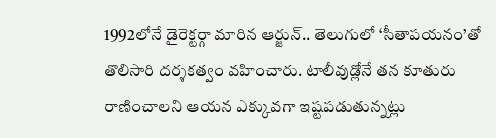1992లోనే డైరెక్టర్గా మారిన ఆర్జున్.. తెలుగులో ‘సీతాపయనం’తో తొలిసారి దర్శకత్వం వహించారు. టాలీవుడ్లోనే తన కూతురు రాణించాలని ఆయన ఎక్కువగా ఇష్టపడుతున్నట్లు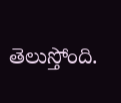తెలుస్తోంది.